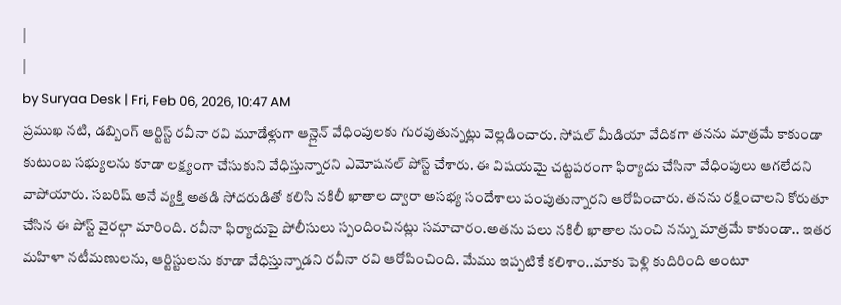|
|
by Suryaa Desk | Fri, Feb 06, 2026, 10:47 AM
ప్రముఖ నటి, డబ్బింగ్ ఆర్టిస్ట్ రవీనా రవి మూడేళ్లుగా ఆన్లైన్ వేధింపులకు గురవుతున్నట్లు వెల్లడించారు. సోషల్ మీడియా వేదికగా తనను మాత్రమే కాకుండా కుటుంబ సభ్యులను కూడా లక్ష్యంగా చేసుకుని వేధిస్తున్నారని ఎమోషనల్ పోస్ట్ చేశారు. ఈ విషయమై చట్టపరంగా ఫిర్యాదు చేసినా వేధింపులు ఆగలేదని వాపోయారు. సబరిష్ అనే వ్యక్తి అతడి సోదరుడితో కలిసి నకిలీ ఖాతాల ద్వారా అసభ్య సందేశాలు పంపుతున్నారని ఆరోపించారు. తనను రక్షించాలని కోరుతూ చేసిన ఈ పోస్ట్ వైరల్గా మారింది. రవీనా ఫిర్యాదుపై పోలీసులు స్పందించినట్లు సమాచారం.అతను పలు నకిలీ ఖాతాల నుంచి నన్ను మాత్రమే కాకుండా.. ఇతర మహిళా నటీమణులను, ఆర్టిస్టులను కూడా వేధిస్తున్నాడని రవీనా రవి ఆరోపించింది. మేము ఇప్పటికే కలిశాం..మాకు పెళ్లి కుదిరింది అంటూ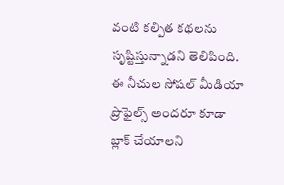వంటి కల్పిత కథలను సృష్టిస్తున్నాడని తెలిపింది. ఈ నీచుల సోషల్ మీడియా ప్రొఫైల్స్ అందరూ కూడా బ్లాక్ చేయాలని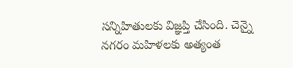సన్నిహితులకు విజ్ఞప్తి చేసింది. చెన్నై నగరం మహిళలకు అత్యంత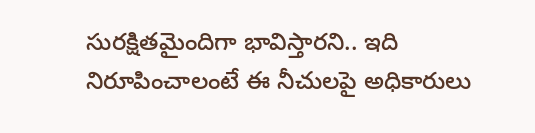సురక్షితమైందిగా భావిస్తారని.. ఇది నిరూపించాలంటే ఈ నీచులపై అధికారులు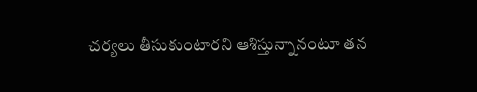చర్యలు తీసుకుంటారని ఆశిస్తున్నానంటూ తన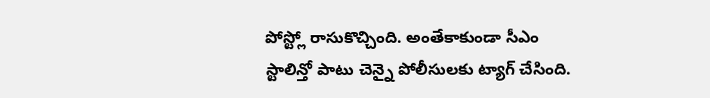పోస్ట్లో రాసుకొచ్చింది. అంతేకాకుండా సీఎం స్టాలిన్తో పాటు చెన్నై పోలీసులకు ట్యాగ్ చేసింది.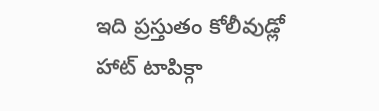ఇది ప్రస్తుతం కోలీవుడ్లో హాట్ టాపిక్గా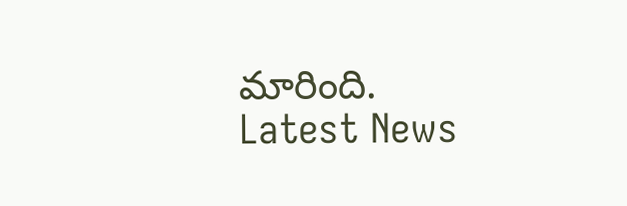మారింది.
Latest News